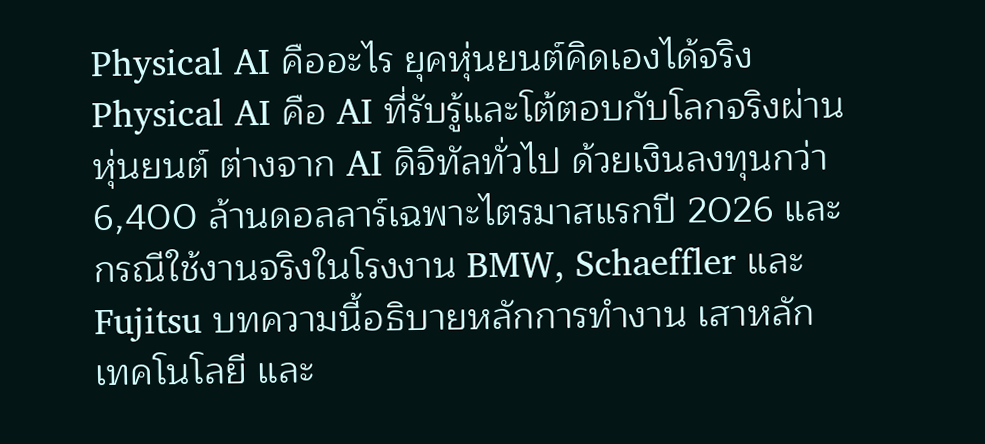Physical AI คืออะไร ยุคหุ่นยนต์คิดเองได้จริง
Physical AI คือ AI ที่รับรู้และโต้ตอบกับโลกจริงผ่านหุ่นยนต์ ต่างจาก AI ดิจิทัลทั่วไป ด้วยเงินลงทุนกว่า 6,400 ล้านดอลลาร์เฉพาะไตรมาสแรกปี 2026 และกรณีใช้งานจริงในโรงงาน BMW, Schaeffler และ Fujitsu บทความนี้อธิบายหลักการทำงาน เสาหลักเทคโนโลยี และ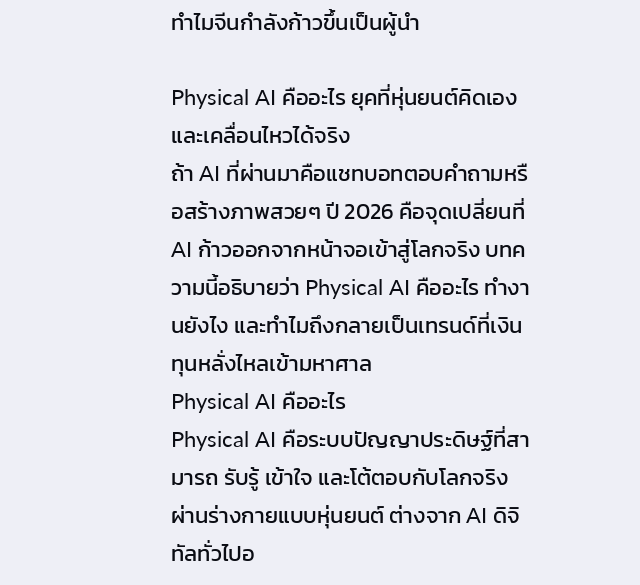ทำไมจีนกำลังก้าวขึ้นเป็นผู้นำ

Physical AI คืออะไร ยุคที่หุ่นยนต์คิดเองและเคลื่อนไหวได้จริง
ถ้า AI ที่ผ่านมาคือแชทบอทตอบคำถามหรือสร้างภาพสวยๆ ปี 2026 คือจุดเปลี่ยนที่ AI ก้าวออกจากหน้าจอเข้าสู่โลกจริง บทความนี้อธิบายว่า Physical AI คืออะไร ทำงานยังไง และทำไมถึงกลายเป็นเทรนด์ที่เงินทุนหลั่งไหลเข้ามหาศาล
Physical AI คืออะไร
Physical AI คือระบบปัญญาประดิษฐ์ที่สามารถ รับรู้ เข้าใจ และโต้ตอบกับโลกจริง ผ่านร่างกายแบบหุ่นยนต์ ต่างจาก AI ดิจิทัลทั่วไปอ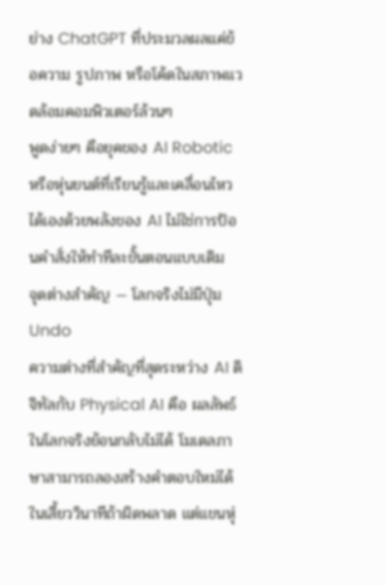ย่าง ChatGPT ที่ประมวลผลแค่ข้อความ รูปภาพ หรือโค้ดในสภาพแวดล้อมคอมพิวเตอร์ล้วนๆ
พูดง่ายๆ คือยุคของ AI Robotic หรือหุ่นยนต์ที่เรียนรู้และเคลื่อนไหวได้เองด้วยพลังของ AI ไม่ใช่การป้อนคำสั่งให้ทำทีละขั้นตอนแบบเดิม
จุดต่างสำคัญ — โลกจริงไม่มีปุ่ม Undo
ความต่างที่สำคัญที่สุดระหว่าง AI ดิจิทัลกับ Physical AI คือ ผลลัพธ์ในโลกจริงย้อนกลับไม่ได้ โมเดลภาษาสามารถลองสร้างคำตอบใหม่ได้ในเสี้ยววินาทีถ้าผิดพลาด แต่แขนหุ่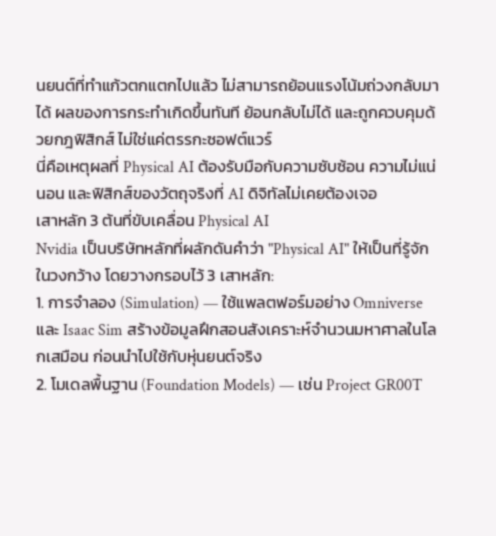นยนต์ที่ทำแก้วตกแตกไปแล้ว ไม่สามารถย้อนแรงโน้มถ่วงกลับมาได้ ผลของการกระทำเกิดขึ้นทันที ย้อนกลับไม่ได้ และถูกควบคุมด้วยกฎฟิสิกส์ ไม่ใช่แค่ตรรกะซอฟต์แวร์
นี่คือเหตุผลที่ Physical AI ต้องรับมือกับความซับซ้อน ความไม่แน่นอน และฟิสิกส์ของวัตถุจริงที่ AI ดิจิทัลไม่เคยต้องเจอ
เสาหลัก 3 ต้นที่ขับเคลื่อน Physical AI
Nvidia เป็นบริษัทหลักที่ผลักดันคำว่า "Physical AI" ให้เป็นที่รู้จักในวงกว้าง โดยวางกรอบไว้ 3 เสาหลัก:
1. การจำลอง (Simulation) — ใช้แพลตฟอร์มอย่าง Omniverse และ Isaac Sim สร้างข้อมูลฝึกสอนสังเคราะห์จำนวนมหาศาลในโลกเสมือน ก่อนนำไปใช้กับหุ่นยนต์จริง
2. โมเดลพื้นฐาน (Foundation Models) — เช่น Project GR00T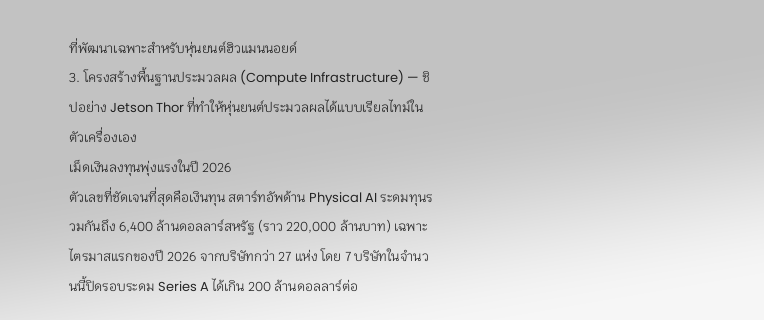ที่พัฒนาเฉพาะสำหรับหุ่นยนต์ฮิวแมนนอยด์
3. โครงสร้างพื้นฐานประมวลผล (Compute Infrastructure) — ชิปอย่าง Jetson Thor ที่ทำให้หุ่นยนต์ประมวลผลได้แบบเรียลไทม์ในตัวเครื่องเอง
เม็ดเงินลงทุนพุ่งแรงในปี 2026
ตัวเลขที่ชัดเจนที่สุดคือเงินทุน สตาร์ทอัพด้าน Physical AI ระดมทุนรวมกันถึง 6,400 ล้านดอลลาร์สหรัฐ (ราว 220,000 ล้านบาท) เฉพาะไตรมาสแรกของปี 2026 จากบริษัทกว่า 27 แห่ง โดย 7 บริษัทในจำนวนนี้ปิดรอบระดม Series A ได้เกิน 200 ล้านดอลลาร์ต่อ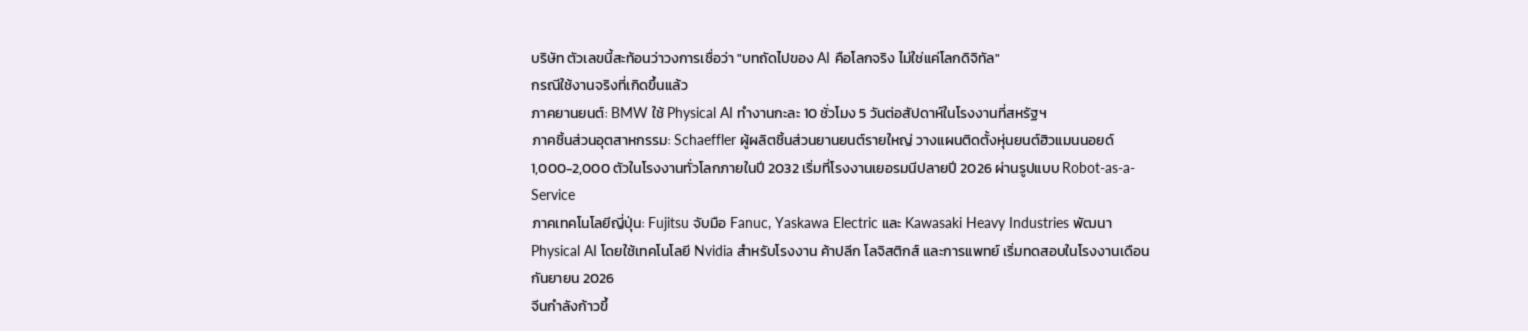บริษัท ตัวเลขนี้สะท้อนว่าวงการเชื่อว่า "บทถัดไปของ AI คือโลกจริง ไม่ใช่แค่โลกดิจิทัล"
กรณีใช้งานจริงที่เกิดขึ้นแล้ว
ภาคยานยนต์: BMW ใช้ Physical AI ทำงานกะละ 10 ชั่วโมง 5 วันต่อสัปดาห์ในโรงงานที่สหรัฐฯ
ภาคชิ้นส่วนอุตสาหกรรม: Schaeffler ผู้ผลิตชิ้นส่วนยานยนต์รายใหญ่ วางแผนติดตั้งหุ่นยนต์ฮิวแมนนอยด์ 1,000-2,000 ตัวในโรงงานทั่วโลกภายในปี 2032 เริ่มที่โรงงานเยอรมนีปลายปี 2026 ผ่านรูปแบบ Robot-as-a-Service
ภาคเทคโนโลยีญี่ปุ่น: Fujitsu จับมือ Fanuc, Yaskawa Electric และ Kawasaki Heavy Industries พัฒนา Physical AI โดยใช้เทคโนโลยี Nvidia สำหรับโรงงาน ค้าปลีก โลจิสติกส์ และการแพทย์ เริ่มทดสอบในโรงงานเดือนกันยายน 2026
จีนกำลังก้าวขึ้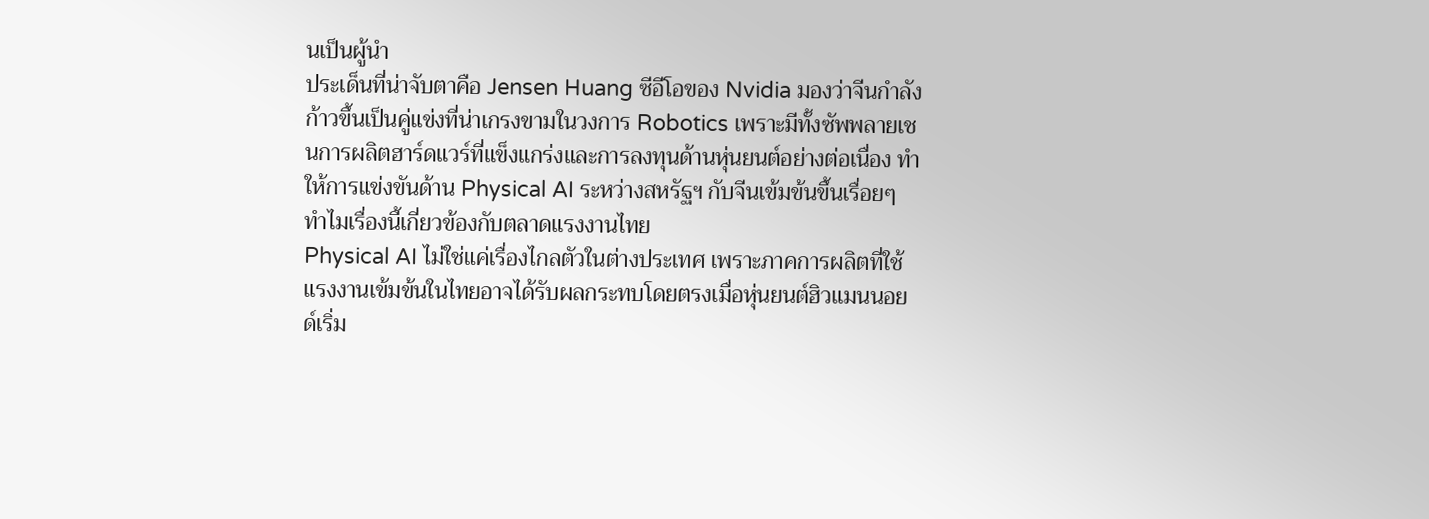นเป็นผู้นำ
ประเด็นที่น่าจับตาคือ Jensen Huang ซีอีโอของ Nvidia มองว่าจีนกำลังก้าวขึ้นเป็นคู่แข่งที่น่าเกรงขามในวงการ Robotics เพราะมีทั้งซัพพลายเชนการผลิตฮาร์ดแวร์ที่แข็งแกร่งและการลงทุนด้านหุ่นยนต์อย่างต่อเนื่อง ทำให้การแข่งขันด้าน Physical AI ระหว่างสหรัฐฯ กับจีนเข้มข้นขึ้นเรื่อยๆ
ทำไมเรื่องนี้เกี่ยวข้องกับตลาดแรงงานไทย
Physical AI ไม่ใช่แค่เรื่องไกลตัวในต่างประเทศ เพราะภาคการผลิตที่ใช้แรงงานเข้มข้นในไทยอาจได้รับผลกระทบโดยตรงเมื่อหุ่นยนต์ฮิวแมนนอยด์เริ่ม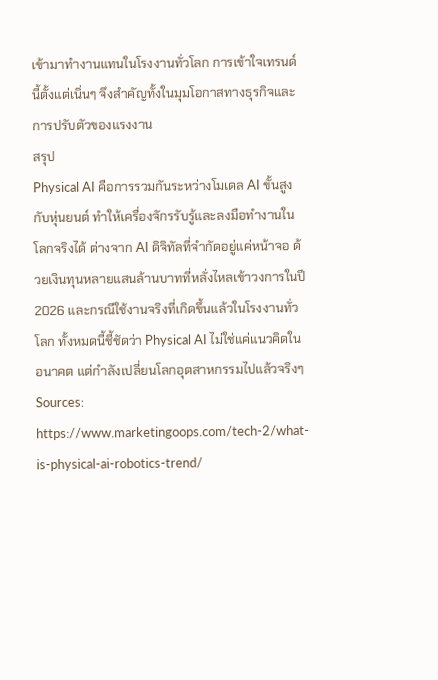เข้ามาทำงานแทนในโรงงานทั่วโลก การเข้าใจเทรนด์นี้ตั้งแต่เนิ่นๆ จึงสำคัญทั้งในมุมโอกาสทางธุรกิจและการปรับตัวของแรงงาน
สรุป
Physical AI คือการรวมกันระหว่างโมเดล AI ขั้นสูงกับหุ่นยนต์ ทำให้เครื่องจักรรับรู้และลงมือทำงานในโลกจริงได้ ต่างจาก AI ดิจิทัลที่จำกัดอยู่แค่หน้าจอ ด้วยเงินทุนหลายแสนล้านบาทที่หลั่งไหลเข้าวงการในปี 2026 และกรณีใช้งานจริงที่เกิดขึ้นแล้วในโรงงานทั่วโลก ทั้งหมดนี้ชี้ชัดว่า Physical AI ไม่ใช่แค่แนวคิดในอนาคต แต่กำลังเปลี่ยนโลกอุตสาหกรรมไปแล้วจริงๆ
Sources:
https://www.marketingoops.com/tech-2/what-is-physical-ai-robotics-trend/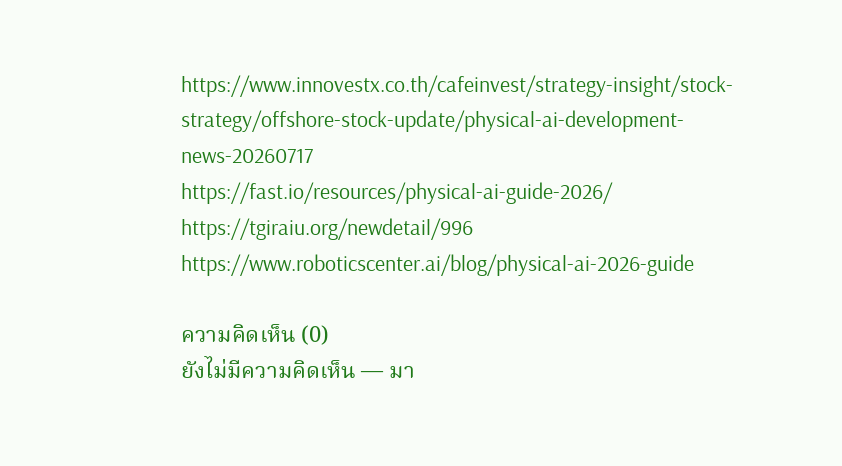https://www.innovestx.co.th/cafeinvest/strategy-insight/stock-strategy/offshore-stock-update/physical-ai-development-news-20260717
https://fast.io/resources/physical-ai-guide-2026/
https://tgiraiu.org/newdetail/996
https://www.roboticscenter.ai/blog/physical-ai-2026-guide

ความคิดเห็น (0)
ยังไม่มีความคิดเห็น — มา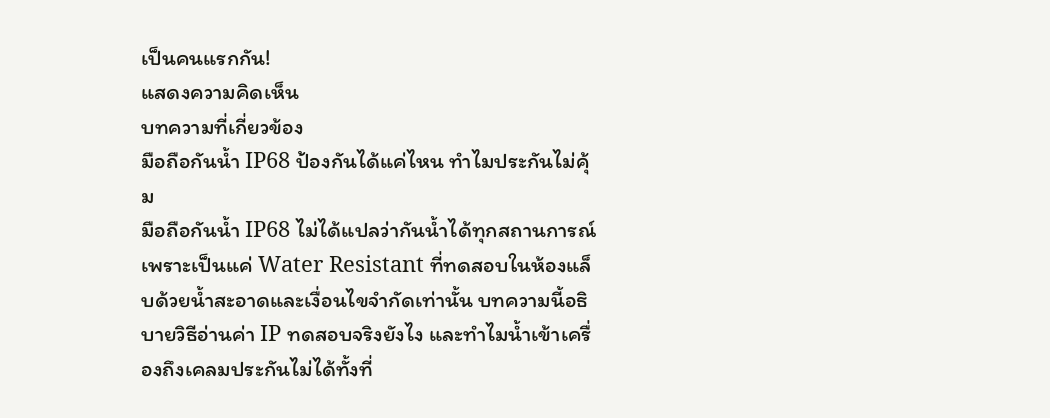เป็นคนแรกกัน!
แสดงความคิดเห็น
บทความที่เกี่ยวข้อง
มือถือกันน้ำ IP68 ป้องกันได้แค่ไหน ทำไมประกันไม่คุ้ม
มือถือกันน้ำ IP68 ไม่ได้แปลว่ากันน้ำได้ทุกสถานการณ์ เพราะเป็นแค่ Water Resistant ที่ทดสอบในห้องแล็บด้วยน้ำสะอาดและเงื่อนไขจำกัดเท่านั้น บทความนี้อธิบายวิธีอ่านค่า IP ทดสอบจริงยังไง และทำไมน้ำเข้าเครื่องถึงเคลมประกันไม่ได้ทั้งที่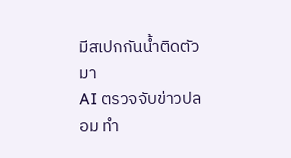มีสเปกกันน้ำติดตัวมา
AI ตรวจจับข่าวปลอม ทำ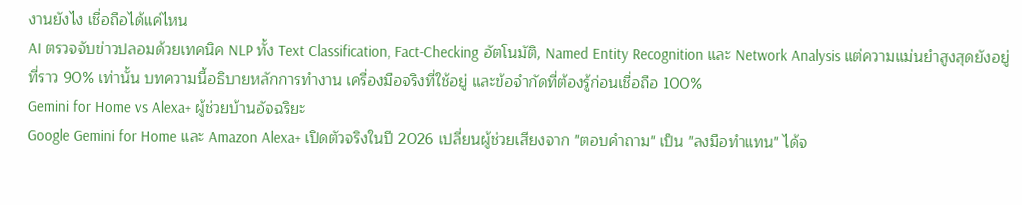งานยังไง เชื่อถือได้แค่ไหน
AI ตรวจจับข่าวปลอมด้วยเทคนิค NLP ทั้ง Text Classification, Fact-Checking อัตโนมัติ, Named Entity Recognition และ Network Analysis แต่ความแม่นยำสูงสุดยังอยู่ที่ราว 90% เท่านั้น บทความนี้อธิบายหลักการทำงาน เครื่องมือจริงที่ใช้อยู่ และข้อจำกัดที่ต้องรู้ก่อนเชื่อถือ 100%
Gemini for Home vs Alexa+ ผู้ช่วยบ้านอัจฉริยะ
Google Gemini for Home และ Amazon Alexa+ เปิดตัวจริงในปี 2026 เปลี่ยนผู้ช่วยเสียงจาก "ตอบคำถาม" เป็น "ลงมือทำแทน" ได้จ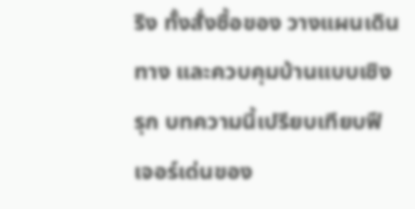ริง ทั้งสั่งซื้อของ วางแผนเดินทาง และควบคุมบ้านแบบเชิงรุก บทความนี้เปรียบเทียบฟีเจอร์เด่นของ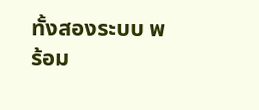ทั้งสองระบบ พร้อม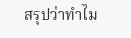สรุปว่าทำไม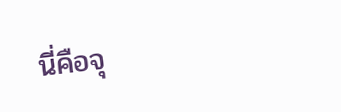นี่คือจุ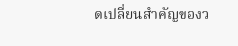ดเปลี่ยนสำคัญของว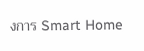งการ Smart Home